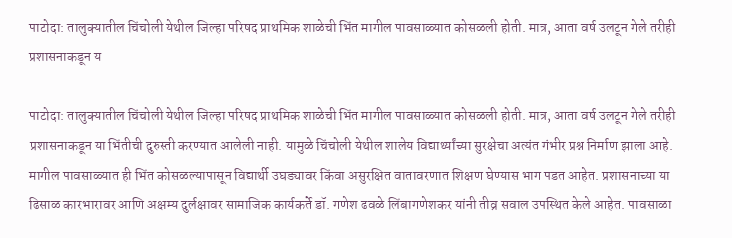पाटोदा: तालुक्यातील चिंचोली येथील जिल्हा परिषद प्राथमिक शाळेची भिंत मागील पावसाळ्यात कोसळली होती. मात्र, आता वर्ष उलटून गेले तरीही प्रशासनाकडून य

पाटोदा: तालुक्यातील चिंचोली येथील जिल्हा परिषद प्राथमिक शाळेची भिंत मागील पावसाळ्यात कोसळली होती. मात्र, आता वर्ष उलटून गेले तरीही प्रशासनाकडून या भिंतीची दुरुस्ती करण्यात आलेली नाही. यामुळे चिंचोली येथील शालेय विद्यार्थ्यांच्या सुरक्षेचा अत्यंत गंभीर प्रश्न निर्माण झाला आहे.
मागील पावसाळ्यात ही भिंत कोसळल्यापासून विद्यार्थी उघड्यावर किंवा असुरक्षित वातावरणात शिक्षण घेण्यास भाग पडत आहेत. प्रशासनाच्या या ढिसाळ कारभारावर आणि अक्षम्य दुर्लक्षावर सामाजिक कार्यकर्ते डॉ. गणेश ढवळे लिंबागणेशकर यांनी तीव्र सवाल उपस्थित केले आहेत. पावसाळा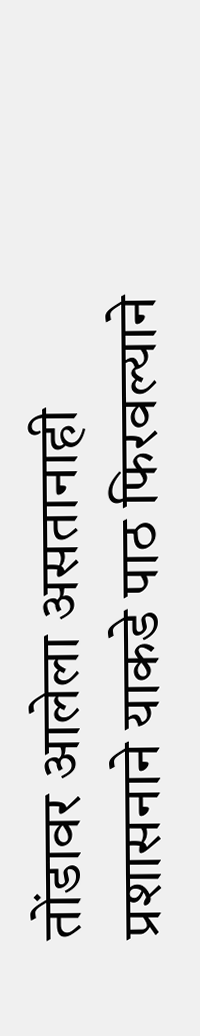तोंडावर आलेला असतानाही प्रशासनाने याकडे पाठ फिरवल्याने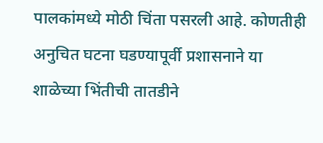पालकांमध्ये मोठी चिंता पसरली आहे. कोणतीही अनुचित घटना घडण्यापूर्वी प्रशासनाने या शाळेच्या भिंतीची तातडीने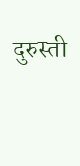दुरुस्ती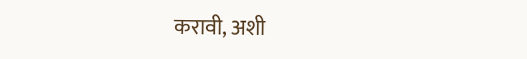करावी, अशी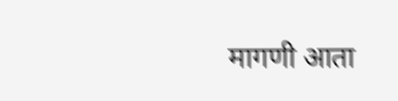मागणी आता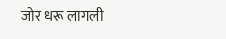जोर धरू लागली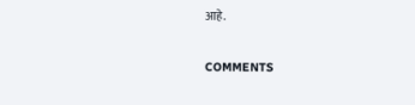आहे.

COMMENTS